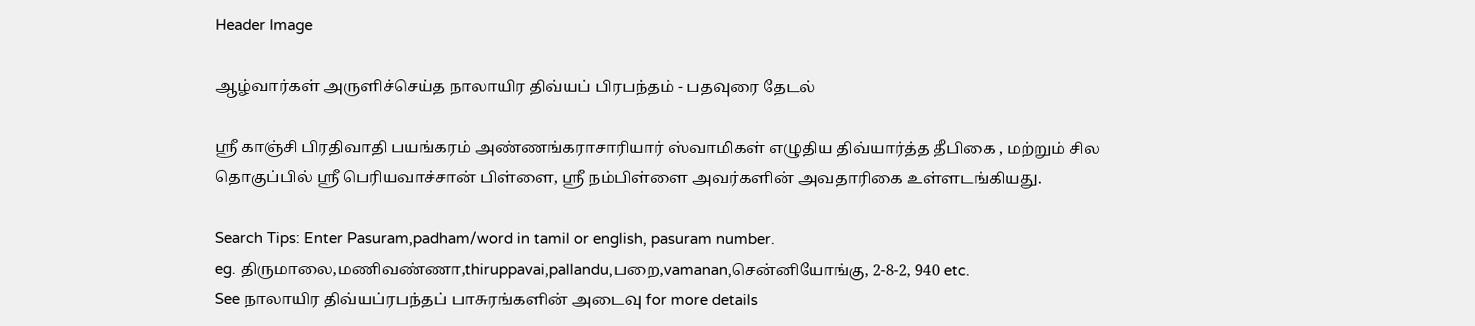Header Image

ஆழ்வார்கள் அருளிச்செய்த நாலாயிர திவ்யப் பிரபந்தம் - பதவுரை தேடல்

ஸ்ரீ காஞ்சி பிரதிவாதி பயங்கரம் அண்ணங்கராசாரியார் ஸ்வாமிகள் எழுதிய திவ்யார்த்த தீபிகை , மற்றும் சில தொகுப்பில் ஸ்ரீ பெரியவாச்சான் பிள்ளை, ஸ்ரீ நம்பிள்ளை அவர்களின் அவதாரிகை உள்ளடங்கியது.

Search Tips: Enter Pasuram,padham/word in tamil or english, pasuram number.
eg. திருமாலை,மணிவண்ணா,thiruppavai,pallandu,பறை,vamanan,சென்னியோங்கு, 2-8-2, 940 etc.
See நாலாயிர திவ்யப்ரபந்தப் பாசுரங்களின் அடைவு for more details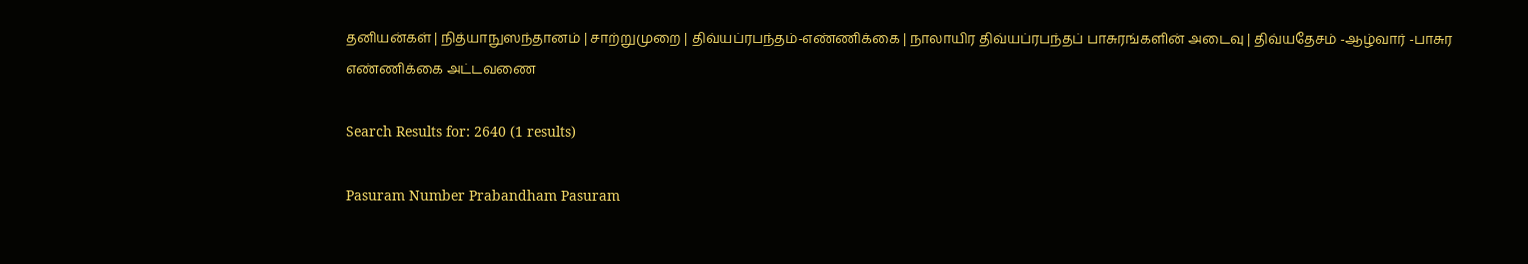தனியன்கள் | நித்யாநுஸந்தானம் | சாற்றுமுறை | திவ்யப்ரபந்தம்-எண்ணிக்கை | நாலாயிர திவ்யப்ரபந்தப் பாசுரங்களின் அடைவு | திவ்யதேசம் -ஆழ்வார் -பாசுர எண்ணிக்கை அட்டவணை

Search Results for: 2640 (1 results)

Pasuram Number Prabandham Pasuram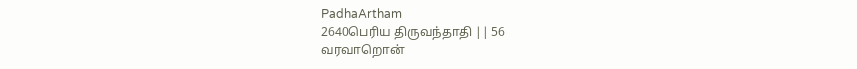PadhaArtham
2640பெரிய திருவந்தாதி || 56
வரவாறொன்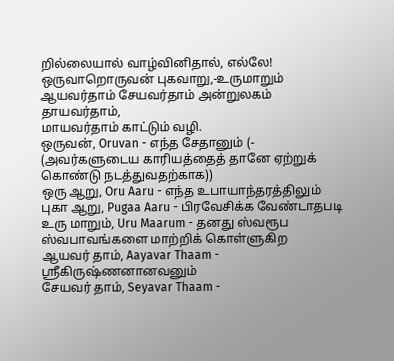றில்லையால் வாழ்வினிதால், எல்லே!
ஒருவாறொருவன் புகவாறு,-உருமாறும்
ஆயவர்தாம் சேயவர்தாம் அன்றுலகம் தாயவர்தாம்,
மாயவர்தாம் காட்டும் வழி.
ஒருவன், Oruvan - எந்த சேதானும் (- (அவர்களுடைய காரியத்தைத் தானே ஏற்றுக் கொண்டு நடத்துவதற்காக))
ஒரு ஆறு, Oru Aaru - எந்த உபாயாந்தரத்திலும்
புகா ஆறு, Pugaa Aaru - பிரவேசிக்க வேண்டாதபடி
உரு மாறும், Uru Maarum - தனது ஸ்வரூப ஸ்வபாவங்களை மாற்றிக் கொள்ளுகிற
ஆயவர் தாம், Aayavar Thaam - ஸ்ரீகிருஷ்ணனானவனும்
சேயவர் தாம், Seyavar Thaam -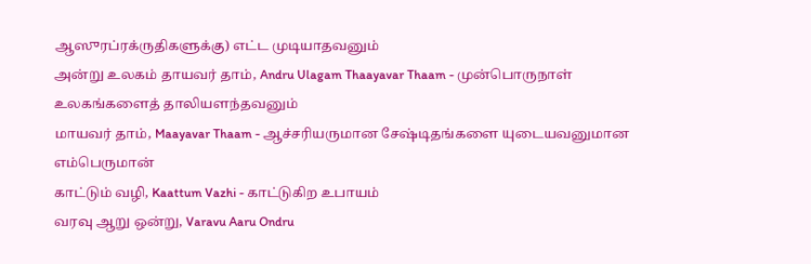ஆஸுரப்ரக்ருதிகளுக்கு) எட்ட முடியாதவனும்
அன்று உலகம் தாயவர் தாம், Andru Ulagam Thaayavar Thaam - முன்பொருநாள் உலகங்களைத் தாலியளந்தவனும்
மாயவர் தாம், Maayavar Thaam - ஆச்சரியருமான சேஷ்டிதங்களை யுடையவனுமான எம்பெருமான்
காட்டும் வழி, Kaattum Vazhi - காட்டுகிற உபாயம்
வரவு ஆறு ஒன்று, Varavu Aaru Ondru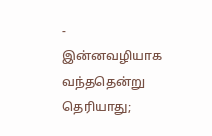- இன்னவழியாக வந்ததென்று தெரியாது;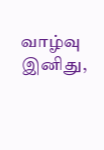வாழ்வு இனிது,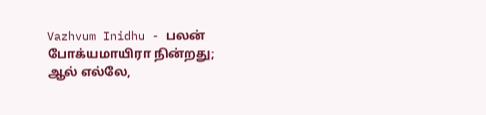Vazhvum Inidhu - பலன் போக்யமாயிரா நின்றது;
ஆல் எல்லே,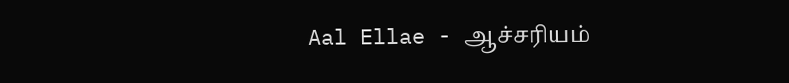Aal Ellae - ஆச்சரியம்